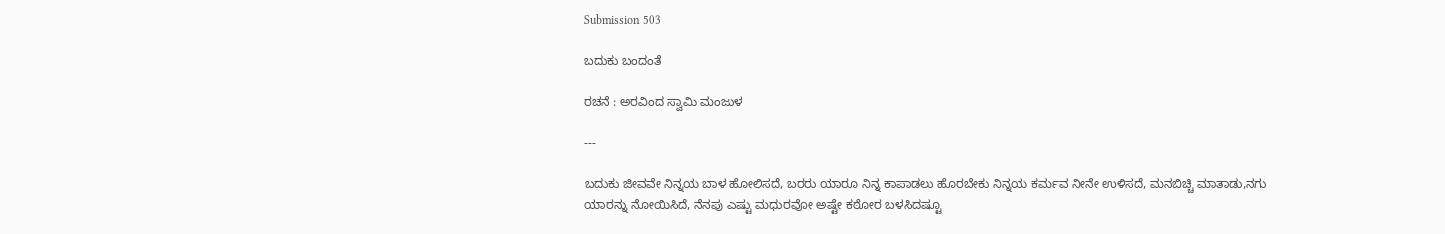Submission 503

ಬದುಕು ಬಂದಂತೆ

ರಚನೆ : ಅರವಿಂದ ಸ್ವಾಮಿ ಮಂಜುಳ

---

ಬದುಕು ಜೀವವೇ ನಿನ್ನಯ ಬಾಳ ಹೋಲಿಸದೆ, ಬರರು ಯಾರೂ ನಿನ್ನ ಕಾಪಾಡಲು ಹೊರಬೇಕು ನಿನ್ನಯ ಕರ್ಮವ ನೀನೇ ಉಳಿಸದೆ, ಮನಬಿಚ್ಚಿ ಮಾತಾಡು,ನಗು ಯಾರನ್ನು ನೋಯಿಸಿದೆ, ನೆನಪು ಎಷ್ಟು ಮಧುರವೋ ಅಷ್ಟೇ ಕಠೋರ ಬಳಸಿದಷ್ಟೂ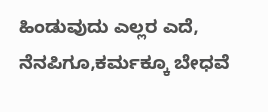ಹಿಂಡುವುದು ಎಲ್ಲರ ಎದೆ, ನೆನಪಿಗೂ,ಕರ್ಮಕ್ಕೂ ಬೇಧವೆ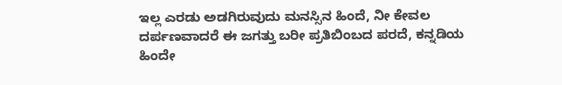ಇಲ್ಲ ಎರಡು ಅಡಗಿರುವುದು ಮನಸ್ಸಿನ ಹಿಂದೆ, ನೀ ಕೇವಲ ದರ್ಪಣವಾದರೆ ಈ ಜಗತ್ತು ಬರೀ ಪ್ರತಿಬಿಂಬದ ಪರದೆ, ಕನ್ನಡಿಯ ಹಿಂದೇ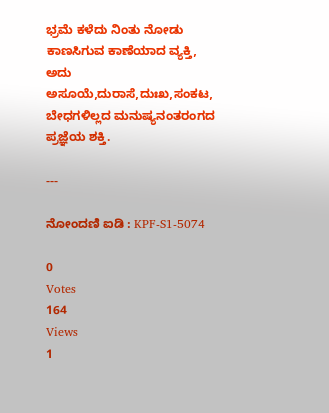ಭ್ರಮೆ ಕಳೆದು ನಿಂತು ನೋಡು ಕಾಣಸಿಗುವ ಕಾಣೆಯಾದ ವ್ಯಕ್ತಿ, ಅದು ಅಸೂಯೆ,ದುರಾಸೆ,ದುಃಖ,ಸಂಕಟ, ಬೇಧಗಳಿಲ್ಲದ ಮನುಷ್ಯನಂತರಂಗದ ಪ್ರಜ್ಞೆಯ ಶಕ್ತಿ.

---

ನೋಂದಣಿ ಐಡಿ : KPF-S1-5074

0
Votes
164
Views
1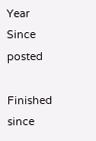Year
Since posted

Finished since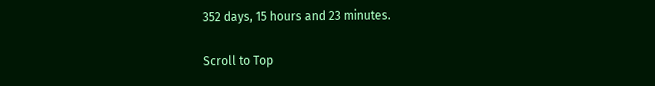352 days, 15 hours and 23 minutes.

Scroll to Top